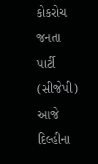કોકરોચ જનતા પાર્ટી (સીજેપી) આજે દિલ્હીના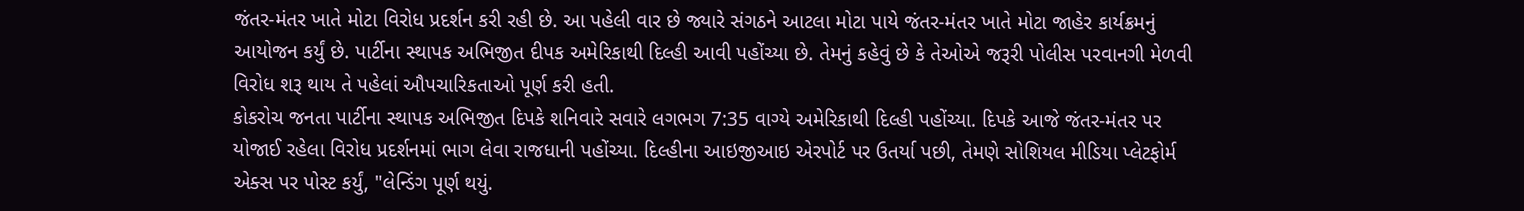જંતર-મંતર ખાતે મોટા વિરોધ પ્રદર્શન કરી રહી છે. આ પહેલી વાર છે જ્યારે સંગઠને આટલા મોટા પાયે જંતર-મંતર ખાતે મોટા જાહેર કાર્યક્રમનું આયોજન કર્યું છે. પાર્ટીના સ્થાપક અભિજીત દીપક અમેરિકાથી દિલ્હી આવી પહોંચ્યા છે. તેમનું કહેવું છે કે તેઓએ જરૂરી પોલીસ પરવાનગી મેળવી વિરોધ શરૂ થાય તે પહેલાં ઔપચારિકતાઓ પૂર્ણ કરી હતી.
કોકરોચ જનતા પાર્ટીના સ્થાપક અભિજીત દિપકે શનિવારે સવારે લગભગ 7:35 વાગ્યે અમેરિકાથી દિલ્હી પહોંચ્યા. દિપકે આજે જંતર-મંતર પર યોજાઈ રહેલા વિરોધ પ્રદર્શનમાં ભાગ લેવા રાજધાની પહોંચ્યા. દિલ્હીના આઇજીઆઇ એરપોર્ટ પર ઉતર્યા પછી, તેમણે સોશિયલ મીડિયા પ્લેટફોર્મ એક્સ પર પોસ્ટ કર્યું, "લેન્ડિંગ પૂર્ણ થયું.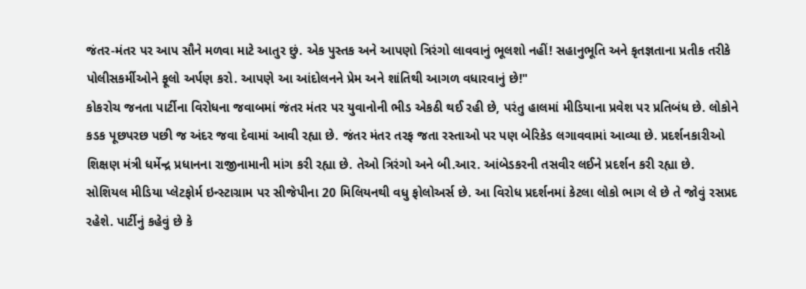જંતર-મંતર પર આપ સૌને મળવા માટે આતુર છું. એક પુસ્તક અને આપણો ત્રિરંગો લાવવાનું ભૂલશો નહીં! સહાનુભૂતિ અને કૃતજ્ઞતાના પ્રતીક તરીકે પોલીસકર્મીઓને ફૂલો અર્પણ કરો. આપણે આ આંદોલનને પ્રેમ અને શાંતિથી આગળ વધારવાનું છે!"
કોકરોચ જનતા પાર્ટીના વિરોધના જવાબમાં જંતર મંતર પર યુવાનોની ભીડ એકઠી થઈ રહી છે, પરંતુ હાલમાં મીડિયાના પ્રવેશ પર પ્રતિબંધ છે. લોકોને કડક પૂછપરછ પછી જ અંદર જવા દેવામાં આવી રહ્યા છે. જંતર મંતર તરફ જતા રસ્તાઓ પર પણ બેરિકેડ લગાવવામાં આવ્યા છે. પ્રદર્શનકારીઓ શિક્ષણ મંત્રી ધર્મેન્દ્ર પ્રધાનના રાજીનામાની માંગ કરી રહ્યા છે. તેઓ ત્રિરંગો અને બી.આર. આંબેડકરની તસવીર લઈને પ્રદર્શન કરી રહ્યા છે.
સોશિયલ મીડિયા પ્લેટફોર્મ ઇન્સ્ટાગ્રામ પર સીજેપીના 20 મિલિયનથી વધુ ફોલોઅર્સ છે. આ વિરોધ પ્રદર્શનમાં કેટલા લોકો ભાગ લે છે તે જોવું રસપ્રદ રહેશે. પાર્ટીનું કહેવું છે કે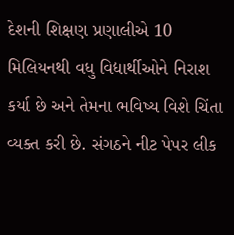દેશની શિક્ષણ પ્રણાલીએ 10 મિલિયનથી વધુ વિદ્યાર્થીઓને નિરાશ કર્યા છે અને તેમના ભવિષ્ય વિશે ચિંતા વ્યક્ત કરી છે. સંગઠને નીટ પેપર લીક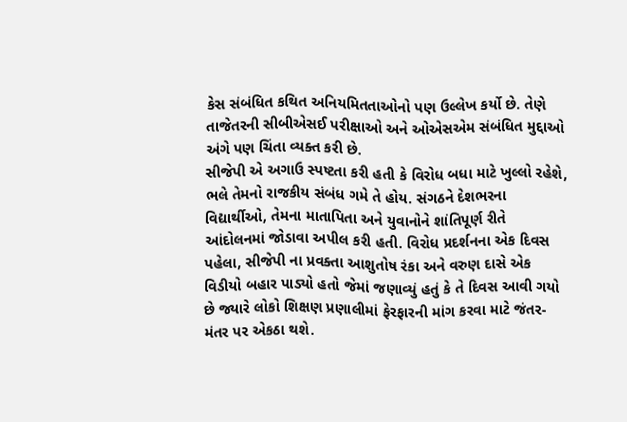કેસ સંબંધિત કથિત અનિયમિતતાઓનો પણ ઉલ્લેખ કર્યો છે. તેણે તાજેતરની સીબીએસઈ પરીક્ષાઓ અને ઓએસએમ સંબંધિત મુદ્દાઓ અંગે પણ ચિંતા વ્યક્ત કરી છે.
સીજેપી એ અગાઉ સ્પષ્ટતા કરી હતી કે વિરોધ બધા માટે ખુલ્લો રહેશે, ભલે તેમનો રાજકીય સંબંધ ગમે તે હોય. સંગઠને દેશભરના વિદ્યાર્થીઓ, તેમના માતાપિતા અને યુવાનોને શાંતિપૂર્ણ રીતે આંદોલનમાં જોડાવા અપીલ કરી હતી. વિરોધ પ્રદર્શનના એક દિવસ પહેલા, સીજેપી ના પ્રવક્તા આશુતોષ રંકા અને વરુણ દાસે એક વિડીયો બહાર પાડ્યો હતો જેમાં જણાવ્યું હતું કે તે દિવસ આવી ગયો છે જ્યારે લોકો શિક્ષણ પ્રણાલીમાં ફેરફારની માંગ કરવા માટે જંતર-મંતર પર એકઠા થશે.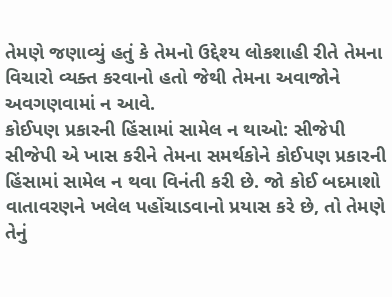તેમણે જણાવ્યું હતું કે તેમનો ઉદ્દેશ્ય લોકશાહી રીતે તેમના વિચારો વ્યક્ત કરવાનો હતો જેથી તેમના અવાજોને અવગણવામાં ન આવે.
કોઈપણ પ્રકારની હિંસામાં સામેલ ન થાઓ: સીજેપી
સીજેપી એ ખાસ કરીને તેમના સમર્થકોને કોઈપણ પ્રકારની હિંસામાં સામેલ ન થવા વિનંતી કરી છે. જો કોઈ બદમાશો વાતાવરણને ખલેલ પહોંચાડવાનો પ્રયાસ કરે છે, તો તેમણે તેનું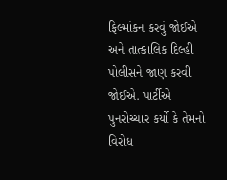ફિલ્માંકન કરવું જોઈએ અને તાત્કાલિક દિલ્હી પોલીસને જાણ કરવી જોઈએ. પાર્ટીએ પુનરોચ્ચાર કર્યો કે તેમનો વિરોધ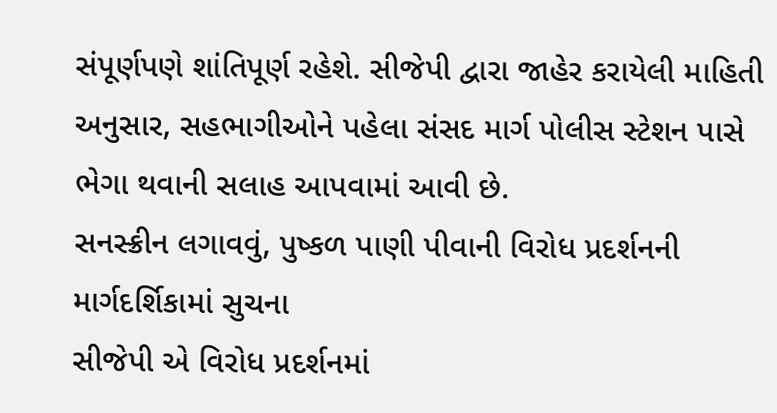સંપૂર્ણપણે શાંતિપૂર્ણ રહેશે. સીજેપી દ્વારા જાહેર કરાયેલી માહિતી અનુસાર, સહભાગીઓને પહેલા સંસદ માર્ગ પોલીસ સ્ટેશન પાસે ભેગા થવાની સલાહ આપવામાં આવી છે.
સનસ્ક્રીન લગાવવું, પુષ્કળ પાણી પીવાની વિરોધ પ્રદર્શનની માર્ગદર્શિકામાં સુચના
સીજેપી એ વિરોધ પ્રદર્શનમાં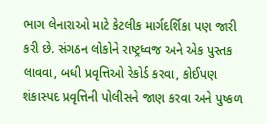ભાગ લેનારાઓ માટે કેટલીક માર્ગદર્શિકા પણ જારી કરી છે. સંગઠન લોકોને રાષ્ટ્રધ્વજ અને એક પુસ્તક લાવવા, બધી પ્રવૃત્તિઓ રેકોર્ડ કરવા, કોઈપણ શંકાસ્પદ પ્રવૃત્તિની પોલીસને જાણ કરવા અને પુષ્કળ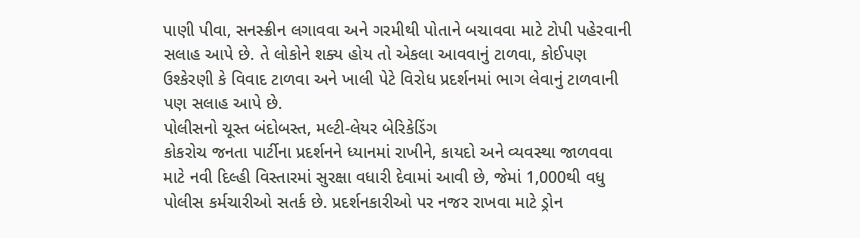પાણી પીવા, સનસ્ક્રીન લગાવવા અને ગરમીથી પોતાને બચાવવા માટે ટોપી પહેરવાની સલાહ આપે છે. તે લોકોને શક્ય હોય તો એકલા આવવાનું ટાળવા, કોઈપણ ઉશ્કેરણી કે વિવાદ ટાળવા અને ખાલી પેટે વિરોધ પ્રદર્શનમાં ભાગ લેવાનું ટાળવાની પણ સલાહ આપે છે.
પોલીસનો ચૂસ્ત બંદોબસ્ત, મલ્ટી-લેયર બેરિકેડિંગ
કોકરોચ જનતા પાર્ટીના પ્રદર્શનને ધ્યાનમાં રાખીને, કાયદો અને વ્યવસ્થા જાળવવા માટે નવી દિલ્હી વિસ્તારમાં સુરક્ષા વધારી દેવામાં આવી છે, જેમાં 1,000થી વધુ પોલીસ કર્મચારીઓ સતર્ક છે. પ્રદર્શનકારીઓ પર નજર રાખવા માટે ડ્રોન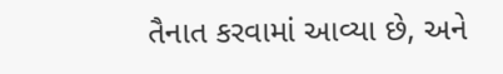તૈનાત કરવામાં આવ્યા છે, અને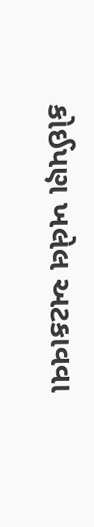કોઈપણ ખલેલ અટકાવવા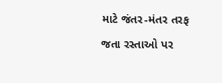માટે જંતર-મંતર તરફ જતા રસ્તાઓ પર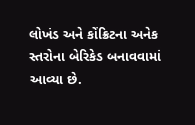લોખંડ અને કોંક્રિટના અનેક સ્તરોના બેરિકેડ બનાવવામાં આવ્યા છે.